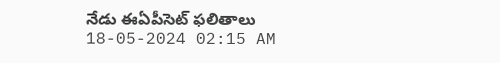నేడు ఈఏపీసెట్ ఫలితాలు
18-05-2024 02:15 AM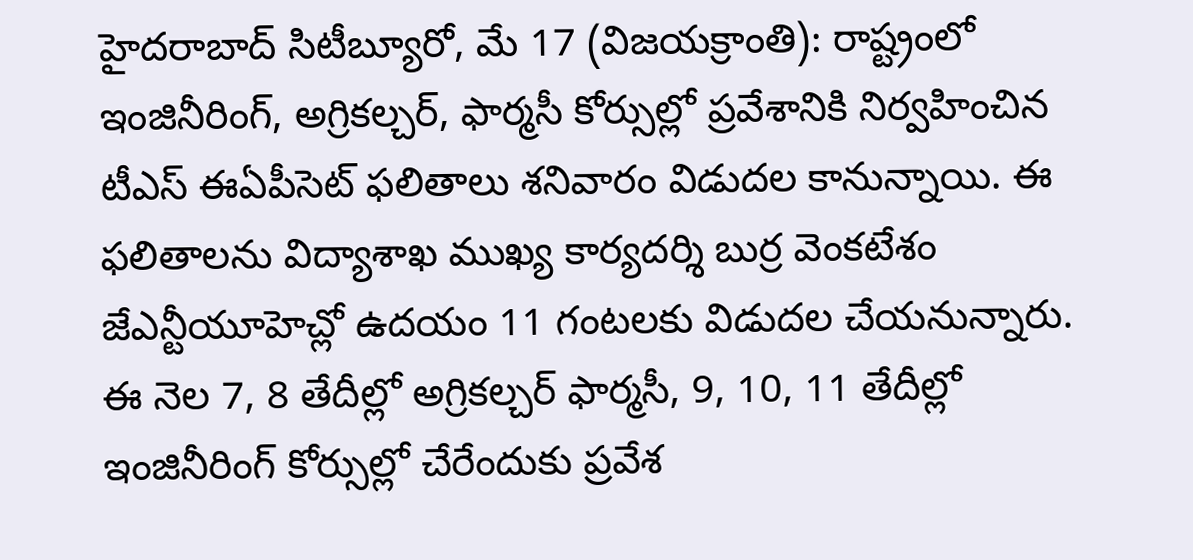హైదరాబాద్ సిటీబ్యూరో, మే 17 (విజయక్రాంతి): రాష్ట్రంలో ఇంజినీరింగ్, అగ్రికల్చర్, ఫార్మసీ కోర్సుల్లో ప్రవేశానికి నిర్వహించిన టీఎస్ ఈఏపీసెట్ ఫలితాలు శనివారం విడుదల కానున్నాయి. ఈ ఫలితాలను విద్యాశాఖ ముఖ్య కార్యదర్శి బుర్ర వెంకటేశం జేఎన్టీయూహెచ్లో ఉదయం 11 గంటలకు విడుదల చేయనున్నారు. ఈ నెల 7, 8 తేదీల్లో అగ్రికల్చర్ ఫార్మసీ, 9, 10, 11 తేదీల్లో ఇంజినీరింగ్ కోర్సుల్లో చేరేందుకు ప్రవేశ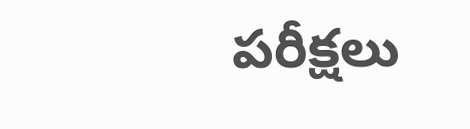పరీక్షలు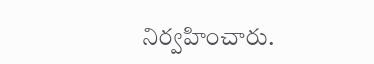నిర్వహించారు.